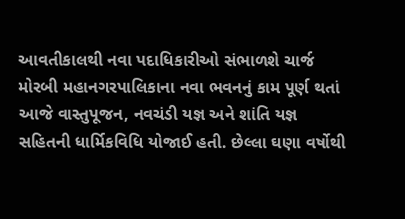આવતીકાલથી નવા પદાધિકારીઓ સંભાળશે ચાર્જ
મોરબી મહાનગરપાલિકાના નવા ભવનનું કામ પૂર્ણ થતાં આજે વાસ્તુપૂજન, નવચંડી યજ્ઞ અને શાંતિ યજ્ઞ સહિતની ધાર્મિકવિધિ યોજાઈ હતી. છેલ્લા ઘણા વર્ષોથી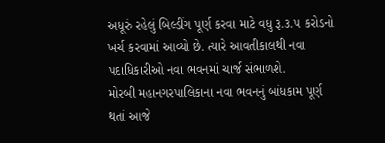અધૂરું રહેલું બિલ્ડીંગ પૂર્ણ કરવા માટે વધુ રૂ.૩.૫ કરોડનો ખર્ચ કરવામાં આવ્યો છે. ત્યારે આવતીકાલથી નવા પદાધિકારીઓ નવા ભવનમાં ચાર્જ સંભાળશે.
મોરબી મહાનગરપાલિકાના નવા ભવનનું બાંધકામ પૂર્ણ થતાં આજે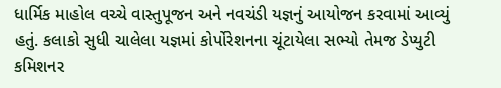ધાર્મિક માહોલ વચ્ચે વાસ્તુપૂજન અને નવચંડી યજ્ઞનું આયોજન કરવામાં આવ્યું હતું. કલાકો સુધી ચાલેલા યજ્ઞમાં કોર્પોરેશનના ચૂંટાયેલા સભ્યો તેમજ ડેપ્યુટી કમિશનર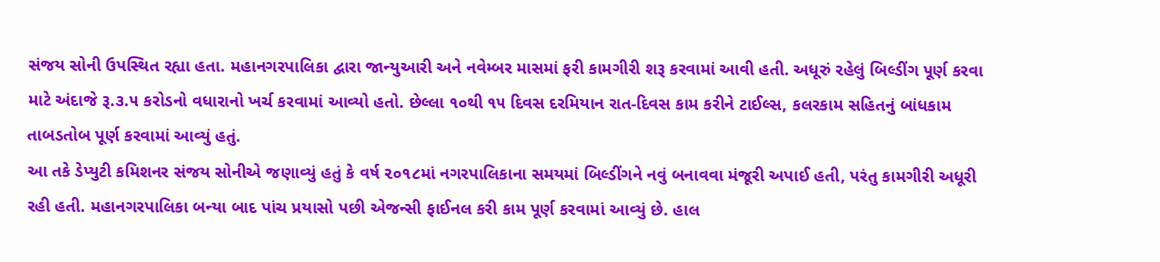સંજય સોની ઉપસ્થિત રહ્યા હતા. મહાનગરપાલિકા દ્વારા જાન્યુઆરી અને નવેમ્બર માસમાં ફરી કામગીરી શરૂ કરવામાં આવી હતી. અધૂરું રહેલું બિલ્ડીંગ પૂર્ણ કરવા માટે અંદાજે રૂ.૩.૫ કરોડનો વધારાનો ખર્ચ કરવામાં આવ્યો હતો. છેલ્લા ૧૦થી ૧૫ દિવસ દરમિયાન રાત-દિવસ કામ કરીને ટાઈલ્સ, કલરકામ સહિતનું બાંધકામ તાબડતોબ પૂર્ણ કરવામાં આવ્યું હતું.
આ તકે ડેપ્યુટી કમિશનર સંજય સોનીએ જણાવ્યું હતું કે વર્ષ ૨૦૧૮માં નગરપાલિકાના સમયમાં બિલ્ડીંગને નવું બનાવવા મંજૂરી અપાઈ હતી, પરંતુ કામગીરી અધૂરી રહી હતી. મહાનગરપાલિકા બન્યા બાદ પાંચ પ્રયાસો પછી એજન્સી ફાઈનલ કરી કામ પૂર્ણ કરવામાં આવ્યું છે. હાલ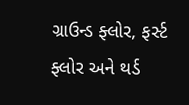ગ્રાઉન્ડ ફ્લોર, ફર્સ્ટ ફ્લોર અને થર્ડ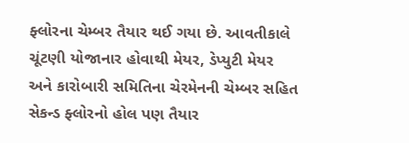ફ્લોરના ચેમ્બર તૈયાર થઈ ગયા છે. આવતીકાલે ચૂંટણી યોજાનાર હોવાથી મેયર, ડેપ્યુટી મેયર અને કારોબારી સમિતિના ચેરમેનની ચેમ્બર સહિત સેકન્ડ ફ્લોરનો હોલ પણ તૈયાર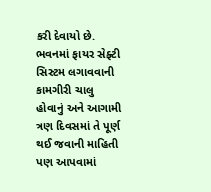કરી દેવાયો છે. ભવનમાં ફાયર સેફ્ટી સિસ્ટમ લગાવવાની કામગીરી ચાલુ હોવાનું અને આગામી ત્રણ દિવસમાં તે પૂર્ણ થઈ જવાની માહિતી પણ આપવામાં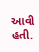આવી હતી.